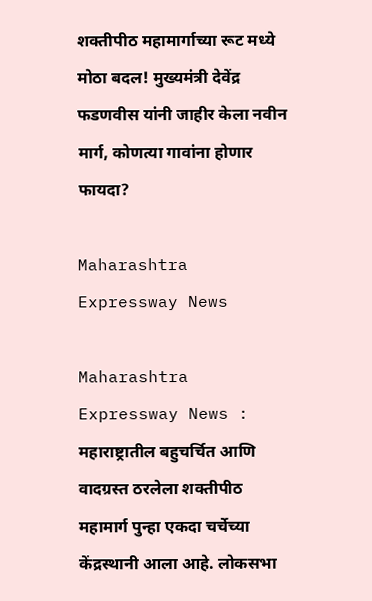शक्तीपीठ महामार्गाच्या रूट मध्ये मोठा बदल! मुख्यमंत्री देवेंद्र फडणवीस यांनी जाहीर केला नवीन मार्ग, कोणत्या गावांना होणार फायदा?

Maharashtra Expressway News

Maharashtra Expressway News : महाराष्ट्रातील बहुचर्चित आणि वादग्रस्त ठरलेला शक्तीपीठ महामार्ग पुन्हा एकदा चर्चेच्या केंद्रस्थानी आला आहे. लोकसभा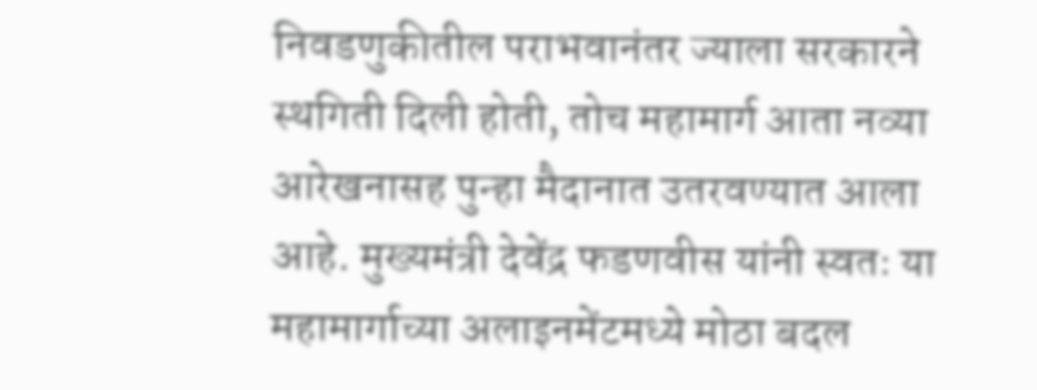निवडणुकीतील पराभवानंतर ज्याला सरकारने स्थगिती दिली होती, तोच महामार्ग आता नव्या आरेखनासह पुन्हा मैदानात उतरवण्यात आला आहे. मुख्यमंत्री देवेंद्र फडणवीस यांनी स्वतः या महामार्गाच्या अलाइनमेंटमध्ये मोठा बदल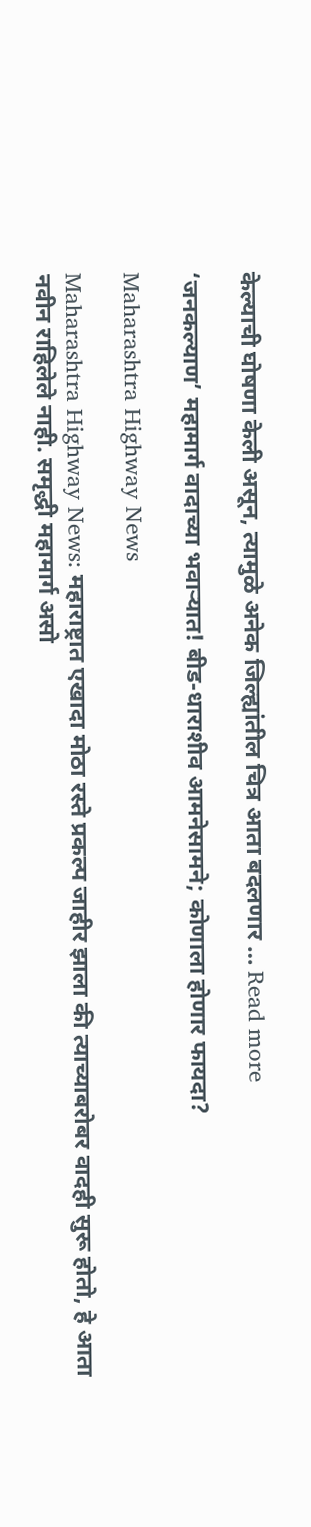केल्याची घोषणा केली असून, त्यामुळे अनेक जिल्ह्यांतील चित्र आता बदलणार … Read more

‘जनकल्याण’ महामार्ग वादाच्या भवाऱ्यात! बीड-धाराशीव आमनेसामने; कोणाला होणार फायदा?

Maharashtra Highway News

Maharashtra Highway News: महाराष्ट्रात एखादा मोठा रस्ते प्रकल्प जाहीर झाला की त्याच्याबरोबर वादही सुरू होतो, हे आता नवीन राहिलेले नाही. समृद्धी महामार्ग असो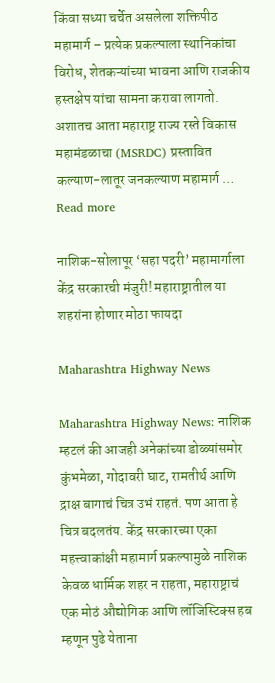किंवा सध्या चर्चेत असलेला शक्तिपीठ महामार्ग – प्रत्येक प्रकल्पाला स्थानिकांचा विरोध, शेतकऱ्यांच्या भावना आणि राजकीय हस्तक्षेप यांचा सामना करावा लागतो. अशातच आता महाराष्ट्र राज्य रस्ते विकास महामंडळाचा (MSRDC) प्रस्तावित कल्याण-लातूर जनकल्याण महामार्ग … Read more

नाशिक-सोलापूर ‘सहा पदरी’ महामार्गाला केंद्र सरकारची मंजुरी! महाराष्ट्रातील या शहरांना होणार मोठा फायदा

Maharashtra Highway News

Maharashtra Highway News: नाशिक म्हटलं की आजही अनेकांच्या डोळ्यांसमोर कुंभमेळा, गोदावरी घाट, रामतीर्थ आणि द्राक्ष बागाचं चित्र उभं राहतं. पण आता हे चित्र बदलतंय. केंद्र सरकारच्या एका महत्त्वाकांक्षी महामार्ग प्रकल्पामुळे नाशिक केवळ धार्मिक शहर न राहता, महाराष्ट्राचं एक मोठं औद्योगिक आणि लॉजिस्टिक्स हब म्हणून पुढे येताना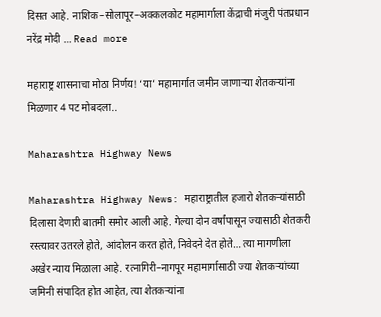दिसत आहे. नाशिक–सोलापूर–अक्कलकोट महामार्गाला केंद्राची मंजुरी पंतप्रधान नरेंद्र मोदी … Read more

महाराष्ट्र शासनाचा मोठा निर्णय! ‘या’ महामार्गात जमीन जाणाऱ्या शेतकऱ्यांना मिळणार 4 पट मोबदला..

Maharashtra Highway News

Maharashtra Highway News: महाराष्ट्रातील हजारो शेतकऱ्यांसाठी दिलासा देणारी बातमी समोर आली आहे. गेल्या दोन वर्षांपासून ज्यासाठी शेतकरी रस्त्यावर उतरले होते, आंदोलन करत होते, निवेदने देत होते… त्या मागणीला अखेर न्याय मिळाला आहे. रत्नागिरी–नागपूर महामार्गासाठी ज्या शेतकऱ्यांच्या जमिनी संपादित होत आहेत, त्या शेतकऱ्यांना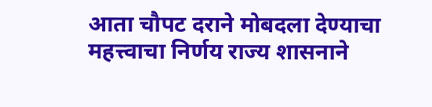आता चौपट दराने मोबदला देण्याचा महत्त्वाचा निर्णय राज्य शासनाने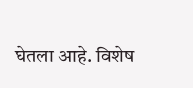घेतला आहे. विशेष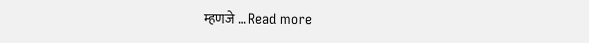म्हणजे … Read more